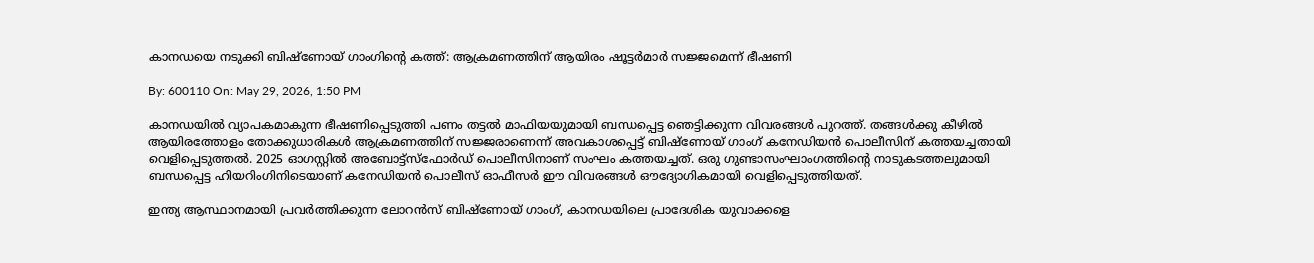കാനഡയെ നടുക്കി ബിഷ്‌ണോയ് ഗാംഗിൻ്റെ കത്ത്: ആക്രമണത്തിന് ആയിരം ഷൂട്ടർമാർ സജ്ജമെന്ന് ഭീഷണി

By: 600110 On: May 29, 2026, 1:50 PM

കാനഡയിൽ വ്യാപകമാകുന്ന ഭീഷണിപ്പെടുത്തി പണം തട്ടൽ മാഫിയയുമായി ബന്ധപ്പെട്ട ഞെട്ടിക്കുന്ന വിവരങ്ങൾ പുറത്ത്. തങ്ങൾക്കു കീഴിൽ ആയിരത്തോളം തോക്കുധാരികൾ ആക്രമണത്തിന് സജ്ജരാണെന്ന് അവകാശപ്പെട്ട് ബിഷ്‌ണോയ് ഗാംഗ് കനേഡിയൻ പൊലീസിന് കത്തയച്ചതായി വെളിപ്പെടുത്തൽ. 2025 ഓഗസ്റ്റിൽ അബോട്ട്സ്‌ഫോർഡ് പൊലീസിനാണ് സംഘം കത്തയച്ചത്. ഒരു ഗുണ്ടാസംഘാംഗത്തിൻ്റെ നാടുകടത്തലുമായി ബന്ധപ്പെട്ട ഹിയറിംഗിനിടെയാണ് കനേഡിയൻ പൊലീസ് ഓഫീസർ ഈ വിവരങ്ങൾ ഔദ്യോഗികമായി വെളിപ്പെടുത്തിയത്.

ഇന്ത്യ ആസ്ഥാനമായി പ്രവർത്തിക്കുന്ന ലോറൻസ് ബിഷ്‌ണോയ് ഗാംഗ്, കാനഡയിലെ പ്രാദേശിക യുവാക്കളെ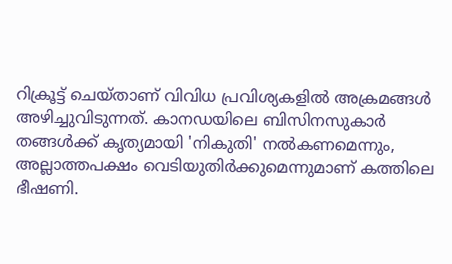റിക്രൂട്ട് ചെയ്താണ് വിവിധ പ്രവിശ്യകളിൽ അക്രമങ്ങൾ അഴിച്ചുവിടുന്നത്. കാനഡയിലെ ബിസിനസുകാർ തങ്ങൾക്ക് കൃത്യമായി 'നികുതി' നൽകണമെന്നും, അല്ലാത്തപക്ഷം വെടിയുതിർക്കുമെന്നുമാണ് കത്തിലെ ഭീഷണി.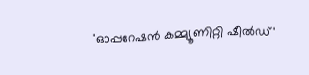'ഓപ്പറേഷൻ കമ്മ്യൂണിറ്റി ഷീൽഡ്'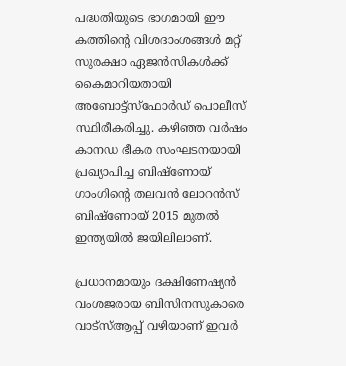പദ്ധതിയുടെ ഭാഗമായി ഈ കത്തിൻ്റെ വിശദാംശങ്ങൾ മറ്റ് സുരക്ഷാ ഏജൻസികൾക്ക് കൈമാറിയതായി അബോട്ട്സ്‌ഫോർഡ് പൊലീസ് സ്ഥിരീകരിച്ചു. കഴിഞ്ഞ വർഷം കാനഡ ഭീകര സംഘടനയായി പ്രഖ്യാപിച്ച ബിഷ്‌ണോയ് ഗാംഗിന്റെ തലവൻ ലോറൻസ് ബിഷ്‌ണോയ് 2015 മുതൽ ഇന്ത്യയിൽ ജയിലിലാണ്.

പ്രധാനമായും ദക്ഷിണേഷ്യൻ  വംശജരായ ബിസിനസുകാരെ വാട്‌സ്ആപ്പ് വഴിയാണ് ഇവർ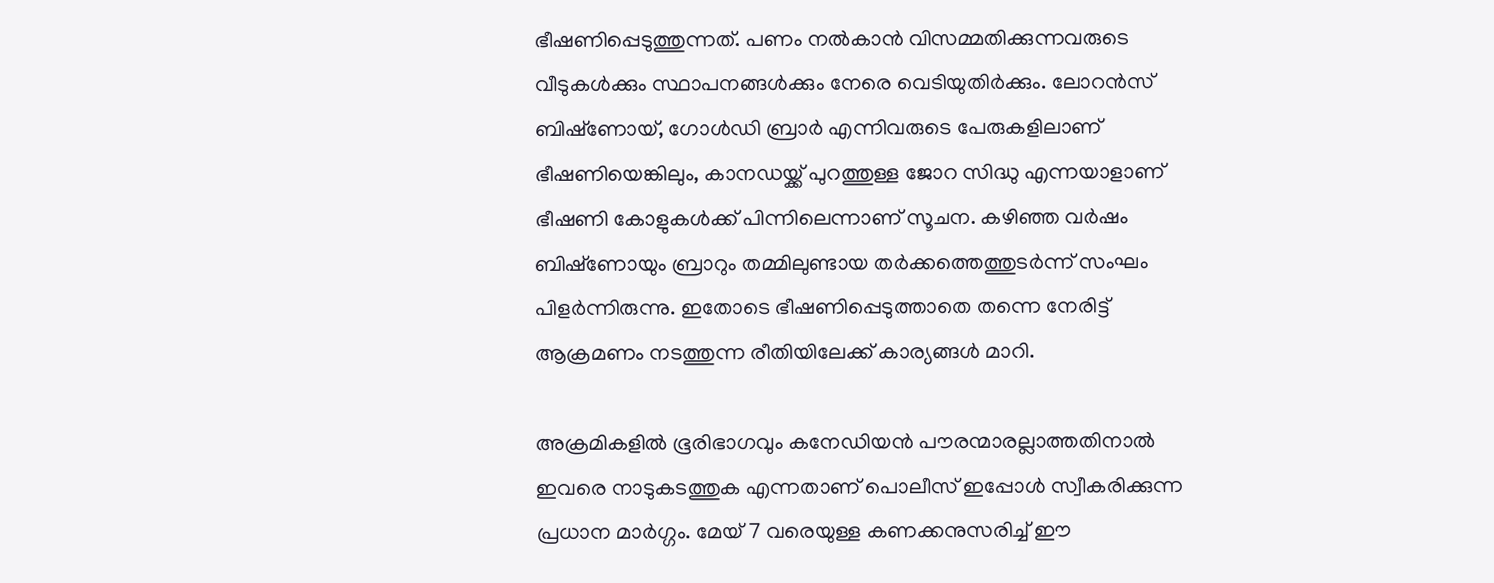ഭീഷണിപ്പെടുത്തുന്നത്. പണം നൽകാൻ വിസമ്മതിക്കുന്നവരുടെ വീടുകൾക്കും സ്ഥാപനങ്ങൾക്കും നേരെ വെടിയുതിർക്കും. ലോറൻസ് ബിഷ്‌ണോയ്, ഗോൾഡി ബ്രാർ എന്നിവരുടെ പേരുകളിലാണ് ഭീഷണിയെങ്കിലും, കാനഡയ്ക്ക് പുറത്തുള്ള ജോറ സിദ്ധു എന്നയാളാണ് ഭീഷണി കോളുകൾക്ക് പിന്നിലെന്നാണ് സൂചന. കഴിഞ്ഞ വർഷം ബിഷ്‌ണോയും ബ്രാറും തമ്മിലുണ്ടായ തർക്കത്തെത്തുടർന്ന് സംഘം പിളർന്നിരുന്നു. ഇതോടെ ഭീഷണിപ്പെടുത്താതെ തന്നെ നേരിട്ട് ആക്രമണം നടത്തുന്ന രീതിയിലേക്ക് കാര്യങ്ങൾ മാറി.

അക്രമികളിൽ ഭൂരിഭാഗവും കനേഡിയൻ പൗരന്മാരല്ലാത്തതിനാൽ ഇവരെ നാടുകടത്തുക എന്നതാണ് പൊലീസ് ഇപ്പോൾ സ്വീകരിക്കുന്ന പ്രധാന മാർഗ്ഗം. മേയ് 7 വരെയുള്ള കണക്കനുസരിച്ച് ഈ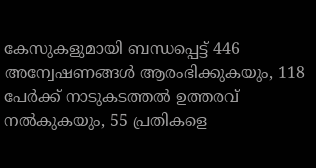കേസുകളുമായി ബന്ധപ്പെട്ട് 446 അന്വേഷണങ്ങൾ ആരംഭിക്കുകയും, 118 പേർക്ക് നാടുകടത്തൽ ഉത്തരവ് നൽകുകയും, 55 പ്രതികളെ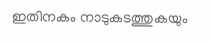ഇതിനകം നാടുകടത്തുകയും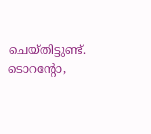ചെയ്തിട്ടുണ്ട്. ടൊറന്റോ,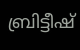ബ്രിട്ടീഷ്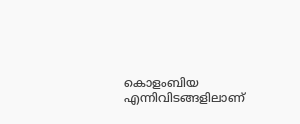കൊളംബിയ എന്നിവിടങ്ങളിലാണ്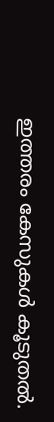ഇത്തരം കേസുകൾ കൂടുതൽ.